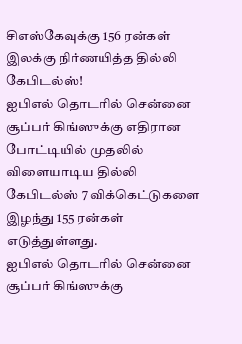சிஎஸ்கேவுக்கு 156 ரன்கள் இலக்கு நிர்ணயித்த தில்லி கேபிடல்ஸ்!
ஐபிஎல் தொடரில் சென்னை சூப்பர் கிங்ஸுக்கு எதிரான போட்டியில் முதலில் விளையாடிய தில்லி கேபிடல்ஸ் 7 விக்கெட்டுகளை இழந்து 155 ரன்கள் எடுத்துள்ளது.
ஐபிஎல் தொடரில் சென்னை சூப்பர் கிங்ஸுக்கு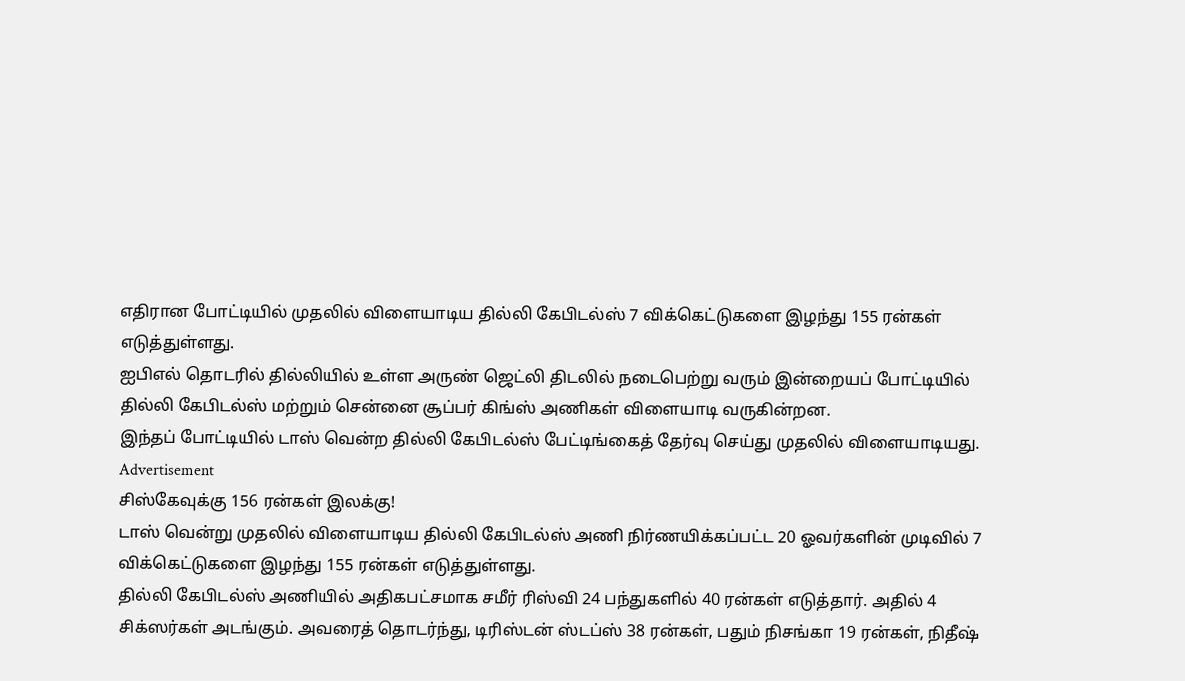எதிரான போட்டியில் முதலில் விளையாடிய தில்லி கேபிடல்ஸ் 7 விக்கெட்டுகளை இழந்து 155 ரன்கள் எடுத்துள்ளது.
ஐபிஎல் தொடரில் தில்லியில் உள்ள அருண் ஜெட்லி திடலில் நடைபெற்று வரும் இன்றையப் போட்டியில் தில்லி கேபிடல்ஸ் மற்றும் சென்னை சூப்பர் கிங்ஸ் அணிகள் விளையாடி வருகின்றன.
இந்தப் போட்டியில் டாஸ் வென்ற தில்லி கேபிடல்ஸ் பேட்டிங்கைத் தேர்வு செய்து முதலில் விளையாடியது.
Advertisement
சிஸ்கேவுக்கு 156 ரன்கள் இலக்கு!
டாஸ் வென்று முதலில் விளையாடிய தில்லி கேபிடல்ஸ் அணி நிர்ணயிக்கப்பட்ட 20 ஓவர்களின் முடிவில் 7 விக்கெட்டுகளை இழந்து 155 ரன்கள் எடுத்துள்ளது.
தில்லி கேபிடல்ஸ் அணியில் அதிகபட்சமாக சமீர் ரிஸ்வி 24 பந்துகளில் 40 ரன்கள் எடுத்தார். அதில் 4 சிக்ஸர்கள் அடங்கும். அவரைத் தொடர்ந்து, டிரிஸ்டன் ஸ்டப்ஸ் 38 ரன்கள், பதும் நிசங்கா 19 ரன்கள், நிதீஷ்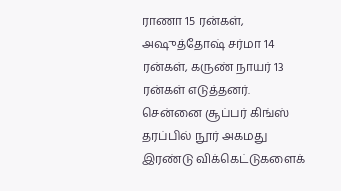ராணா 15 ரன்கள், அஷுத்தோஷ் சர்மா 14 ரன்கள், கருண் நாயர் 13 ரன்கள் எடுத்தனர்.
சென்னை சூப்பர் கிங்ஸ் தரப்பில் நூர் அகமது இரண்டு விக்கெட்டுகளைக்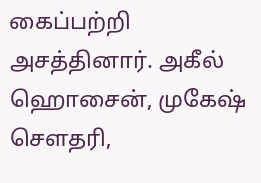கைப்பற்றி அசத்தினார். அகீல் ஹொசைன், முகேஷ் சௌதரி,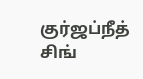குர்ஜப்நீத் சிங்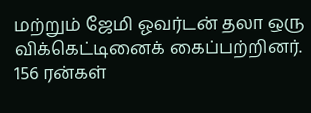மற்றும் ஜேமி ஓவர்டன் தலா ஒரு விக்கெட்டினைக் கைப்பற்றினர்.
156 ரன்கள்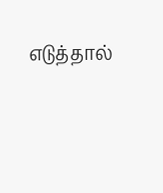எடுத்தால்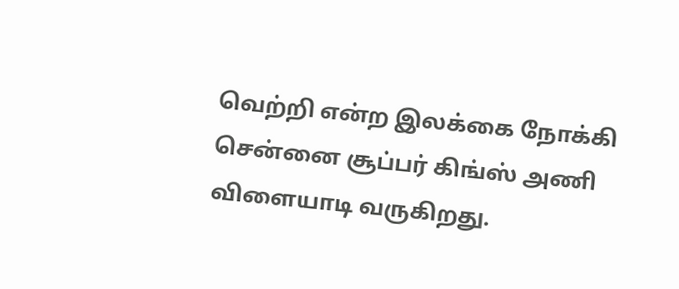வெற்றி என்ற இலக்கை நோக்கி சென்னை சூப்பர் கிங்ஸ் அணி விளையாடி வருகிறது.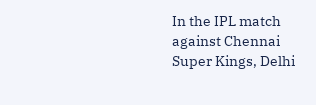In the IPL match against Chennai Super Kings, Delhi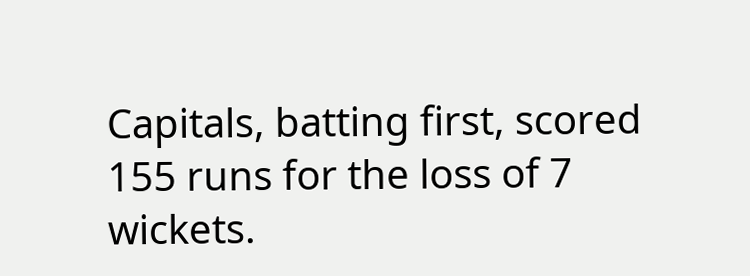Capitals, batting first, scored 155 runs for the loss of 7 wickets.